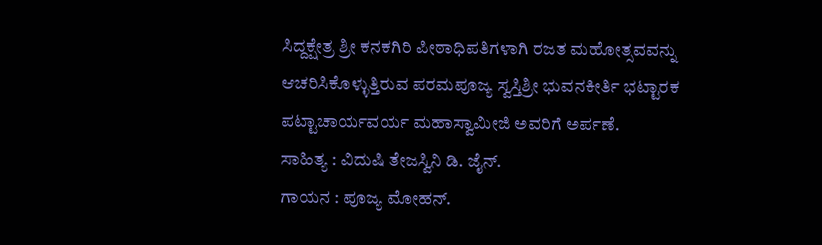ಸಿದ್ದಕ್ಷೇತ್ರ ಶ್ರೀ ಕನಕಗಿರಿ ಪೀಠಾಧಿಪತಿಗಳಾಗಿ ರಜತ ಮಹೋತ್ಸವವನ್ನು ಆಚರಿಸಿಕೊಳ್ಳುತ್ತಿರುವ ಪರಮಪೂಜ್ಯ ಸ್ವಸ್ತಿಶ್ರೀ ಭುವನಕೀರ್ತಿ ಭಟ್ಟಾರಕ ಪಟ್ಟಾಚಾರ್ಯವರ್ಯ ಮಹಾಸ್ವಾಮೀಜಿ ಅವರಿಗೆ ಅರ್ಪಣೆ.
ಸಾಹಿತ್ಯ : ವಿದುಷಿ ತೇಜಸ್ವಿನಿ ಡಿ. ಜೈನ್.
ಗಾಯನ : ಪೂಜ್ಯ ಮೋಹನ್.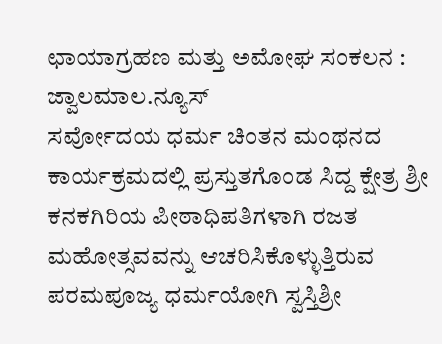ಛಾಯಾಗ್ರಹಣ ಮತ್ತು ಅಮೋಘ ಸಂಕಲನ : ಜ್ವಾಲಮಾಲ.ನ್ಯೂಸ್
ಸರ್ವೋದಯ ಧರ್ಮ ಚಿಂತನ ಮಂಥನದ ಕಾರ್ಯಕ್ರಮದಲ್ಲಿ ಪ್ರಸ್ತುತಗೊಂಡ ಸಿದ್ದ ಕ್ಷೇತ್ರ ಶ್ರೀ ಕನಕಗಿರಿಯ ಪೀಠಾಧಿಪತಿಗಳಾಗಿ ರಜತ ಮಹೋತ್ಸವವನ್ನು ಆಚರಿಸಿಕೊಳ್ಳುತ್ತಿರುವ ಪರಮಪೂಜ್ಯ ಧರ್ಮಯೋಗಿ ಸ್ವಸ್ತಿಶ್ರೀ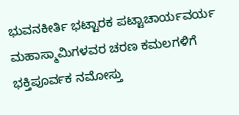ಭುವನಕೀರ್ತಿ ಭಟ್ಟಾರಕ ಪಟ್ಟಾಚಾರ್ಯವರ್ಯ ಮಹಾಸ್ಮಾಮಿಗಳವರ ಚರಣ ಕಮಲಗಳಿಗೆ ಭಕ್ತಿಪೂರ್ವಕ ನಮೋಸ್ತು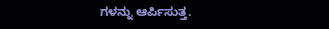ಗಳನ್ನು ಆರ್ಪಿಸುತ್ತ.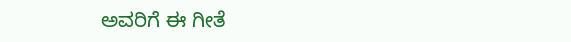ಅವರಿಗೆ ಈ ಗೀತೆ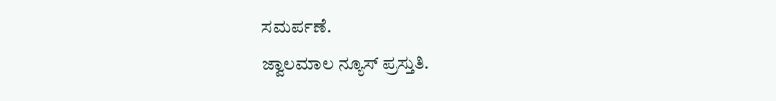ಸಮರ್ಪಣೆ.
ಜ್ವಾಲಮಾಲ ನ್ಯೂಸ್ ಪ್ರಸ್ತುತಿ.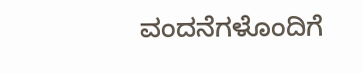ವಂದನೆಗಳೊಂದಿಗೆ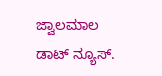ಜ್ವಾಲಮಾಲ ಡಾಟ್ ನ್ಯೂಸ್.